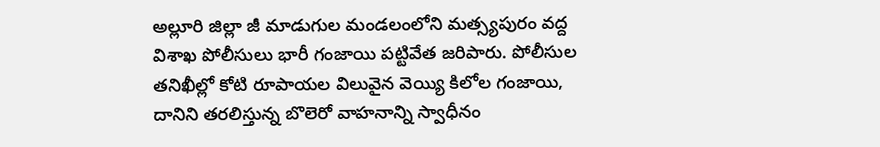అల్లూరి జిల్లా జీ మాడుగుల మండలంలోని మత్స్యపురం వద్ద విశాఖ పోలీసులు భారీ గంజాయి పట్టివేత జరిపారు. పోలీసుల తనిఖీల్లో కోటి రూపాయల విలువైన వెయ్యి కిలోల గంజాయి, దానిని తరలిస్తున్న బొలెరో వాహనాన్ని స్వాధీనం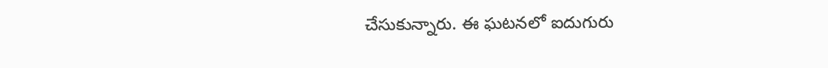చేసుకున్నారు. ఈ ఘటనలో ఐదుగురు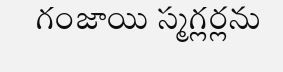గంజాయి స్మగ్లర్లను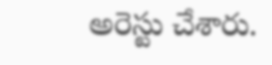అరెస్టు చేశారు.